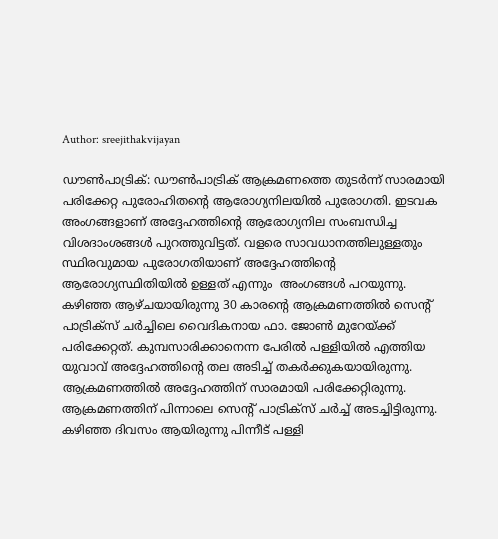Author: sreejithakvijayan

ഡൗൺപാട്രിക്: ഡൗൺപാട്രിക് ആക്രമണത്തെ തുടർന്ന് സാരമായി പരിക്കേറ്റ പുരോഹിതന്റെ ആരോഗ്യനിലയിൽ പുരോഗതി. ഇടവക അംഗങ്ങളാണ് അദ്ദേഹത്തിന്റെ ആരോഗ്യനില സംബന്ധിച്ച വിശദാംശങ്ങൾ പുറത്തുവിട്ടത്. വളരെ സാവധാനത്തിലുള്ളതും സ്ഥിരവുമായ പുരോഗതിയാണ് അദ്ദേഹത്തിന്റെ ആരോഗ്യസ്ഥിതിയിൽ ഉള്ളത് എന്നും  അംഗങ്ങൾ പറയുന്നു. കഴിഞ്ഞ ആഴ്ചയായിരുന്നു 30 കാരന്റെ ആക്രമണത്തിൽ സെന്റ് പാട്രിക്‌സ് ചർച്ചിലെ വൈദികനായ ഫാ. ജോൺ മുറേയ്ക്ക് പരിക്കേറ്റത്. കുമ്പസാരിക്കാനെന്ന പേരിൽ പള്ളിയിൽ എത്തിയ യുവാവ് അദ്ദേഹത്തിന്റെ തല അടിച്ച് തകർക്കുകയായിരുന്നു. ആക്രമണത്തിൽ അദ്ദേഹത്തിന് സാരമായി പരിക്കേറ്റിരുന്നു. ആക്രമണത്തിന് പിന്നാലെ സെന്റ് പാട്രിക്സ് ചർച്ച് അടച്ചിട്ടിരുന്നു. കഴിഞ്ഞ ദിവസം ആയിരുന്നു പിന്നീട് പള്ളി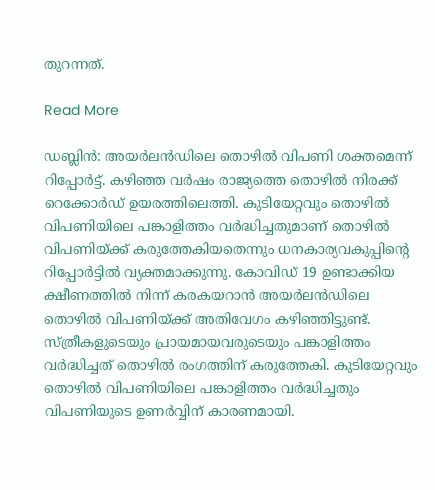തുറന്നത്.

Read More

ഡബ്ലിൻ: അയർലൻഡിലെ തൊഴിൽ വിപണി ശക്തമെന്ന് റിപ്പോർട്ട്. കഴിഞ്ഞ വർഷം രാജ്യത്തെ തൊഴിൽ നിരക്ക് റെക്കോർഡ് ഉയരത്തിലെത്തി. കുടിയേറ്റവും തൊഴിൽ വിപണിയിലെ പങ്കാളിത്തം വർദ്ധിച്ചതുമാണ് തൊഴിൽ വിപണിയ്ക്ക് കരുത്തേകിയതെന്നും ധനകാര്യവകുപ്പിന്റെ റിപ്പോർട്ടിൽ വ്യക്തമാക്കുന്നു. കോവിഡ് 19 ഉണ്ടാക്കിയ ക്ഷീണത്തിൽ നിന്ന് കരകയറാൻ അയർലൻഡിലെ തൊഴിൽ വിപണിയ്ക്ക് അതിവേഗം കഴിഞ്ഞിട്ടുണ്ട്. സ്ത്രീകളുടെയും പ്രായമായവരുടെയും പങ്കാളിത്തം വർദ്ധിച്ചത് തൊഴിൽ രംഗത്തിന് കരുത്തേകി. കുടിയേറ്റവും തൊഴിൽ വിപണിയിലെ പങ്കാളിത്തം വർദ്ധിച്ചതും വിപണിയുടെ ഉണർവ്വിന് കാരണമായി.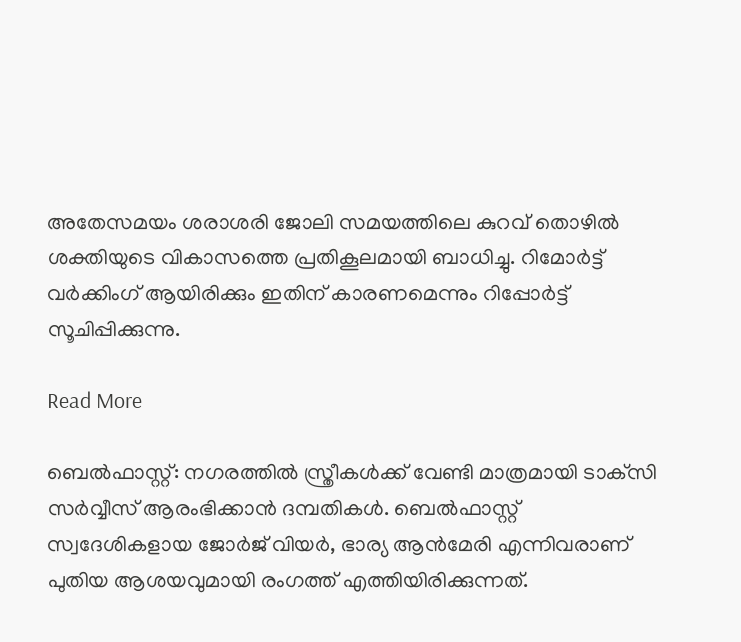അതേസമയം ശരാശരി ജോലി സമയത്തിലെ കുറവ് തൊഴിൽ ശക്തിയുടെ വികാസത്തെ പ്രതികൂലമായി ബാധിച്ചു. റിമോർട്ട് വർക്കിംഗ് ആയിരിക്കും ഇതിന് കാരണമെന്നും റിപ്പോർട്ട് സൂചിപ്പിക്കുന്നു.

Read More

ബെൽഫാസ്റ്റ്: നഗരത്തിൽ സ്ത്രീകൾക്ക് വേണ്ടി മാത്രമായി ടാക്‌സി സർവ്വീസ് ആരംഭിക്കാൻ ദമ്പതികൾ. ബെൽഫാസ്റ്റ് സ്വദേശികളായ ജോർജ് വിയർ, ഭാര്യ ആൻമേരി എന്നിവരാണ് പുതിയ ആശയവുമായി രംഗത്ത് എത്തിയിരിക്കുന്നത്.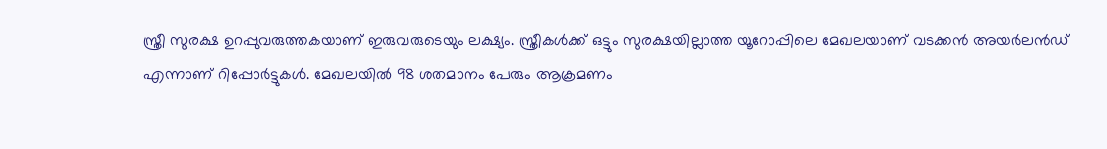സ്ത്രീ സുരക്ഷ ഉറപ്പുവരുത്തകയാണ് ഇരുവരുടെയും ലക്ഷ്യം. സ്ത്രീകൾക്ക് ഒട്ടും സുരക്ഷയില്ലാത്ത യൂറോപ്പിലെ മേഖലയാണ് വടക്കൻ അയർലൻഡ് എന്നാണ് റിപ്പോർട്ടുകൾ. മേഖലയിൽ 98 ശതമാനം പേരും ആക്രമണം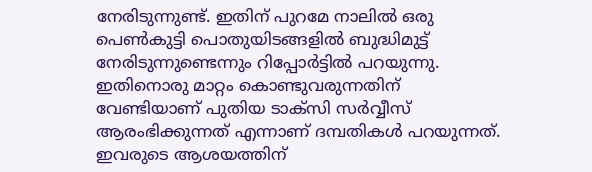നേരിടുന്നുണ്ട്. ഇതിന് പുറമേ നാലിൽ ഒരു പെൺകുട്ടി പൊതുയിടങ്ങളിൽ ബുദ്ധിമുട്ട് നേരിടുന്നുണ്ടെന്നും റിപ്പോർട്ടിൽ പറയുന്നു. ഇതിനൊരു മാറ്റം കൊണ്ടുവരുന്നതിന് വേണ്ടിയാണ് പുതിയ ടാക്‌സി സർവ്വീസ് ആരംഭിക്കുന്നത് എന്നാണ് ദമ്പതികൾ പറയുന്നത്. ഇവരുടെ ആശയത്തിന്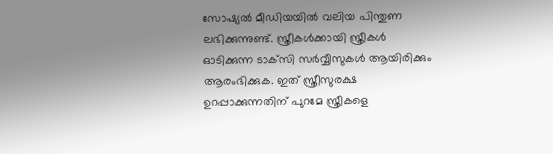സോഷ്യൽ മീഡിയയിൽ വലിയ പിന്തുണ ലഭിക്കുന്നുണ്ട്. സ്ത്രീകൾക്കായി സ്ത്രീകൾ ഓടിക്കുന്ന ടാക്‌സി സർവ്വീസുകൾ ആയിരിക്കും ആരംഭിക്കുക. ഇത് സ്ത്രീസുരക്ഷ ഉറപ്പാക്കുന്നതിന് പുറമേ സ്ത്രീകളെ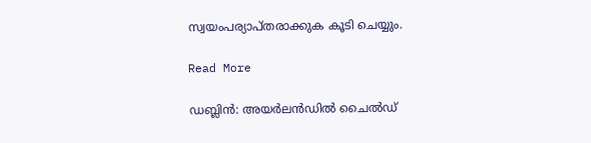സ്വയംപര്യാപ്തരാക്കുക കൂടി ചെയ്യും.

Read More

ഡബ്ലിൻ: അയർലൻഡിൽ ചൈൽഡ്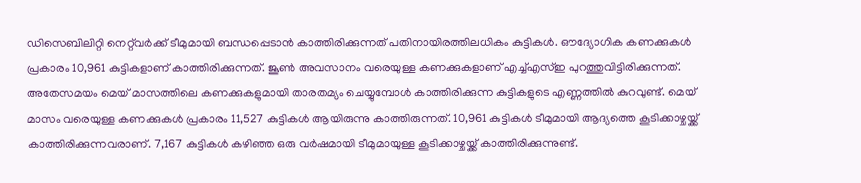ഡിസെബിലിറ്റി നെറ്റ്‌വർക്ക് ടീമുമായി ബന്ധപ്പെടാൻ കാത്തിരിക്കുന്നത് പതിനായിരത്തിലധികം കുട്ടികൾ. ഔദ്യോഗിക കണക്കുകൾ പ്രകാരം 10,961 കുട്ടികളാണ് കാത്തിരിക്കുന്നത്. ജൂൺ അവസാനം വരെയുള്ള കണക്കുകളാണ് എച്ച്എസ്ഇ പുറത്തുവിട്ടിരിക്കുന്നത്. അതേസമയം മെയ് മാസത്തിലെ കണക്കുകളുമായി താരതമ്യം ചെയ്യുമ്പോൾ കാത്തിരിക്കുന്ന കുട്ടികളുടെ എണ്ണത്തിൽ കുറവുണ്ട്. മെയ് മാസം വരെയുള്ള കണക്കുകൾ പ്രകാരം 11,527 കുട്ടികൾ ആയിരുന്നു കാത്തിരുന്നത്. 10,961 കുട്ടികൾ ടീമുമായി ആദ്യത്തെ കൂടിക്കാഴ്ചയ്ക്ക് കാത്തിരിക്കുന്നവരാണ്. 7,167 കുട്ടികൾ കഴിഞ്ഞ ഒരു വർഷമായി ടീമുമായുള്ള കൂടിക്കാഴ്ചയ്ക്ക് കാത്തിരിക്കുന്നുണ്ട്.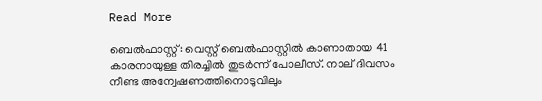Read More

ബെൽഫാസ്റ്റ്: വെസ്റ്റ് ബെൽഫാസ്റ്റിൽ കാണാതായ 41 കാരനായുള്ള തിരച്ചിൽ തുടർന്ന് പോലീസ്. നാല് ദിവസം നീണ്ട അന്വേഷണത്തിനൊടുവിലും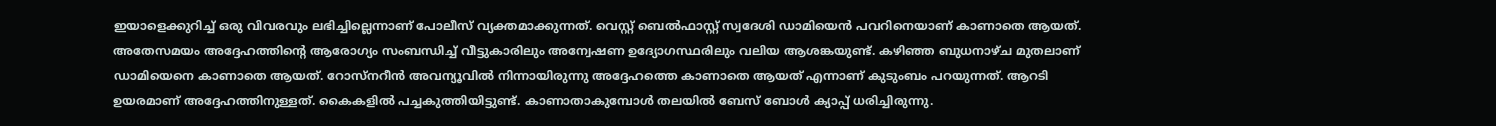ഇയാളെക്കുറിച്ച് ഒരു വിവരവും ലഭിച്ചില്ലെന്നാണ് പോലീസ് വ്യക്തമാക്കുന്നത്. വെസ്റ്റ് ബെൽഫാസ്റ്റ് സ്വദേശി ഡാമിയെൻ പവറിനെയാണ് കാണാതെ ആയത്. അതേസമയം അദ്ദേഹത്തിന്റെ ആരോഗ്യം സംബന്ധിച്ച് വീട്ടുകാരിലും അന്വേഷണ ഉദ്യോഗസ്ഥരിലും വലിയ ആശങ്കയുണ്ട്. കഴിഞ്ഞ ബുധനാഴ്ച മുതലാണ് ഡാമിയെനെ കാണാതെ ആയത്. റോസ്‌നറീൻ അവന്യൂവിൽ നിന്നായിരുന്നു അദ്ദേഹത്തെ കാണാതെ ആയത് എന്നാണ് കുടുംബം പറയുന്നത്. ആറടി ഉയരമാണ് അദ്ദേഹത്തിനുള്ളത്. കൈകളിൽ പച്ചകുത്തിയിട്ടുണ്ട്. കാണാതാകുമ്പോൾ തലയിൽ ബേസ് ബോൾ ക്യാപ്പ് ധരിച്ചിരുന്നു.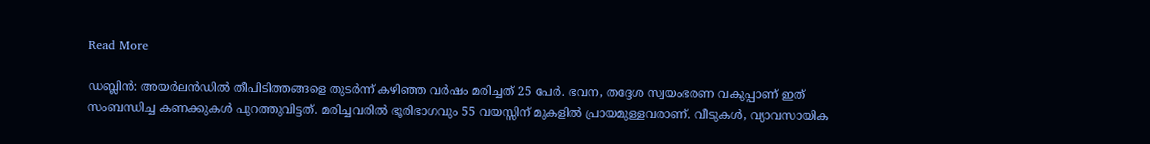Read More

ഡബ്ലിൻ: അയർലൻഡിൽ തീപിടിത്തങ്ങളെ തുടർന്ന് കഴിഞ്ഞ വർഷം മരിച്ചത് 25 പേർ. ഭവന, തദ്ദേശ സ്വയംഭരണ വകുപ്പാണ് ഇത് സംബന്ധിച്ച കണക്കുകൾ പുറത്തുവിട്ടത്. മരിച്ചവരിൽ ഭൂരിഭാഗവും 55 വയസ്സിന് മുകളിൽ പ്രായമുള്ളവരാണ്. വീടുകൾ, വ്യാവസായിക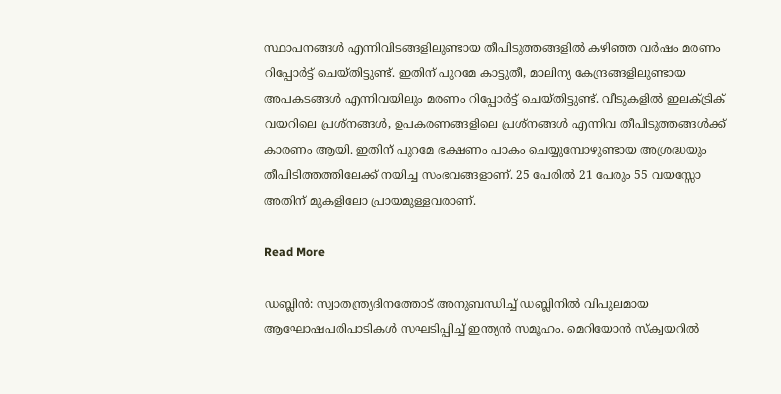സ്ഥാപനങ്ങൾ എന്നിവിടങ്ങളിലുണ്ടായ തീപിടുത്തങ്ങളിൽ കഴിഞ്ഞ വർഷം മരണം റിപ്പോർട്ട് ചെയ്തിട്ടുണ്ട്. ഇതിന് പുറമേ കാട്ടുതീ, മാലിന്യ കേന്ദ്രങ്ങളിലുണ്ടായ അപകടങ്ങൾ എന്നിവയിലും മരണം റിപ്പോർട്ട് ചെയ്തിട്ടുണ്ട്. വീടുകളിൽ ഇലക്ട്രിക് വയറിലെ പ്രശ്‌നങ്ങൾ, ഉപകരണങ്ങളിലെ പ്രശ്‌നങ്ങൾ എന്നിവ തീപിടുത്തങ്ങൾക്ക് കാരണം ആയി. ഇതിന് പുറമേ ഭക്ഷണം പാകം ചെയ്യുമ്പോഴുണ്ടായ അശ്രദ്ധയും തീപിടിത്തത്തിലേക്ക് നയിച്ച സംഭവങ്ങളാണ്. 25 പേരിൽ 21 പേരും 55 വയസ്സോ അതിന് മുകളിലോ പ്രായമുള്ളവരാണ്.

Read More

ഡബ്ലിൻ: സ്വാതന്ത്ര്യദിനത്തോട് അനുബന്ധിച്ച് ഡബ്ലിനിൽ വിപുലമായ ആഘോഷപരിപാടികൾ സഘടിപ്പിച്ച് ഇന്ത്യൻ സമൂഹം. മെറിയോൻ സ്‌ക്വയറിൽ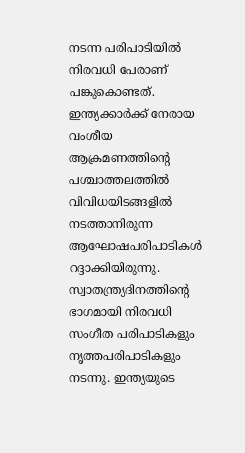നടന്ന പരിപാടിയിൽ നിരവധി പേരാണ് പങ്കുകൊണ്ടത്. ഇന്ത്യക്കാർക്ക് നേരായ വംശീയ ആക്രമണത്തിന്റെ പശ്ചാത്തലത്തിൽ വിവിധയിടങ്ങളിൽ നടത്താനിരുന്ന ആഘോഷപരിപാടികൾ റദ്ദാക്കിയിരുന്നു. സ്വാതന്ത്ര്യദിനത്തിന്റെ ഭാഗമായി നിരവധി സംഗീത പരിപാടികളും നൃത്തപരിപാടികളും നടന്നു. ഇന്ത്യയുടെ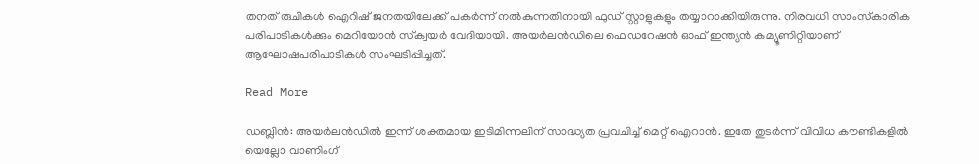തനത് രുചികൾ ഐറിഷ് ജനതയിലേക്ക് പകർന്ന് നൽകുന്നതിനായി ഫുഡ് സ്റ്റാളുകളും തയ്യാറാക്കിയിരുന്നു. നിരവധി സാംസ്‌കാരിക പരിപാടികൾക്കും മെറിയോൻ സ്‌ക്വയർ വേദിയായി. അയർലൻഡിലെ ഫെഡറേഷൻ ഓഫ് ഇന്ത്യൻ കമ്യൂണിറ്റിയാണ് ആഘോഷപരിപാടികൾ സംഘടിപ്പിച്ചത്.

Read More

ഡബ്ലിൻ: അയർലൻഡിൽ ഇന്ന് ശക്തമായ ഇടിമിന്നലിന് സാദ്ധ്യത പ്രവചിച്ച് മെറ്റ് ഐറാൻ. ഇതേ തുടർന്ന് വിവിധ കൗണ്ടികളിൽ യെല്ലോ വാണിംഗ്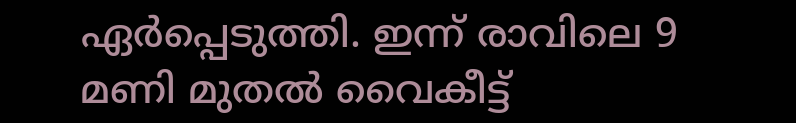ഏർപ്പെടുത്തി. ഇന്ന് രാവിലെ 9 മണി മുതൽ വൈകീട്ട്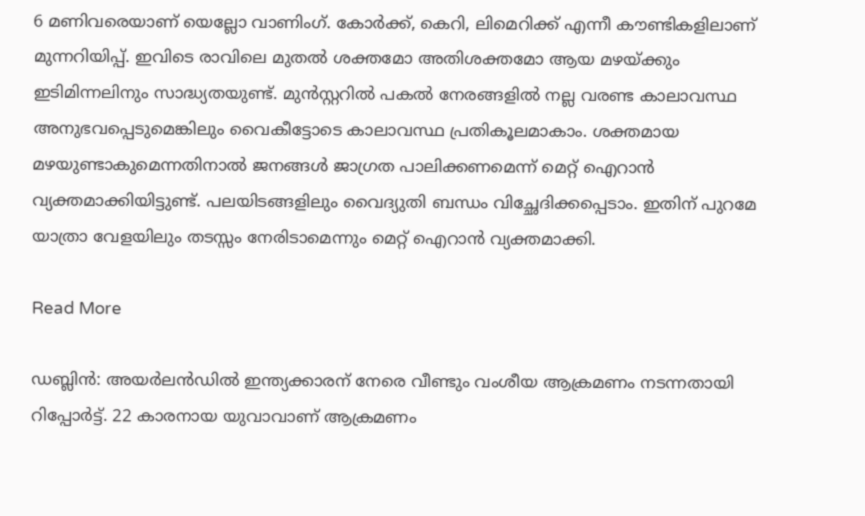6 മണിവരെയാണ് യെല്ലോ വാണിംഗ്. കോർക്ക്, കെറി, ലിമെറിക്ക് എന്നീ കൗണ്ടികളിലാണ് മുന്നറിയിപ്പ്. ഇവിടെ രാവിലെ മുതൽ ശക്തമോ അതിശക്തമോ ആയ മഴയ്ക്കും ഇടിമിന്നലിനും സാദ്ധ്യതയുണ്ട്. മുൻസ്റ്ററിൽ പകൽ നേരങ്ങളിൽ നല്ല വരണ്ട കാലാവസ്ഥ അനുഭവപ്പെടുമെങ്കിലും വൈകീട്ടോടെ കാലാവസ്ഥ പ്രതികൂലമാകാം. ശക്തമായ മഴയുണ്ടാകുമെന്നതിനാൽ ജനങ്ങൾ ജാഗ്രത പാലിക്കണമെന്ന് മെറ്റ് ഐറാൻ വ്യക്തമാക്കിയിട്ടുണ്ട്. പലയിടങ്ങളിലും വൈദ്യുതി ബന്ധം വിച്ഛേദിക്കപ്പെടാം. ഇതിന് പുറമേ യാത്രാ വേളയിലും തടസ്സം നേരിടാമെന്നും മെറ്റ് ഐറാൻ വ്യക്തമാക്കി.

Read More

ഡബ്ലിൻ: അയർലൻഡിൽ ഇന്ത്യക്കാരന് നേരെ വീണ്ടും വംശീയ ആക്രമണം നടന്നതായി റിപ്പോർട്ട്. 22 കാരനായ യുവാവാണ് ആക്രമണം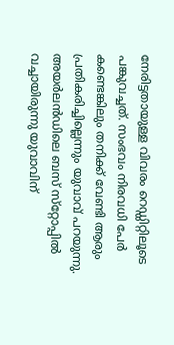നേരിട്ടതായുള്ള വിവരം റെഡ്ഡിറ്റിലൂടെ പങ്കുവച്ചത്. സംഭവം നിരവധി പേർ കണ്ടെങ്കിലും തനിക്ക് വേണ്ടി ആരും പ്രതികരിച്ചില്ലെന്നും യുവാവ് പറയുന്നു. അയർലൻഡിലെ ബസ് സ്‌റ്റോപ്പിൽ വച്ചായിരുന്നു യുവാവിന്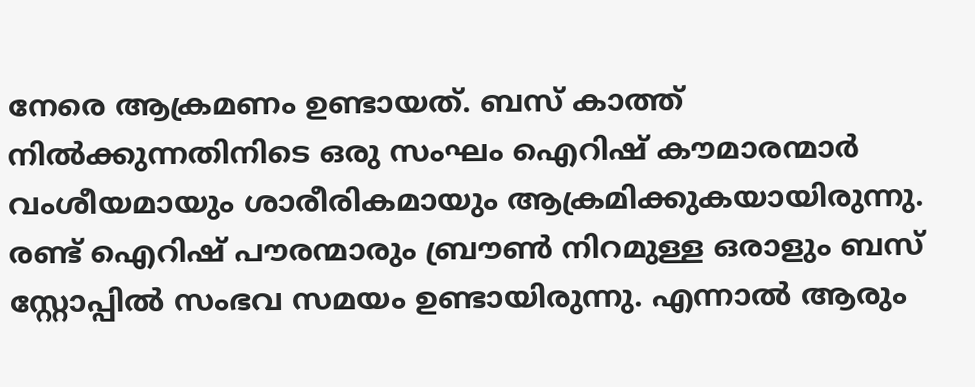നേരെ ആക്രമണം ഉണ്ടായത്. ബസ് കാത്ത് നിൽക്കുന്നതിനിടെ ഒരു സംഘം ഐറിഷ് കൗമാരന്മാർ വംശീയമായും ശാരീരികമായും ആക്രമിക്കുകയായിരുന്നു. രണ്ട് ഐറിഷ് പൗരന്മാരും ബ്രൗൺ നിറമുള്ള ഒരാളും ബസ് സ്റ്റോപ്പിൽ സംഭവ സമയം ഉണ്ടായിരുന്നു. എന്നാൽ ആരും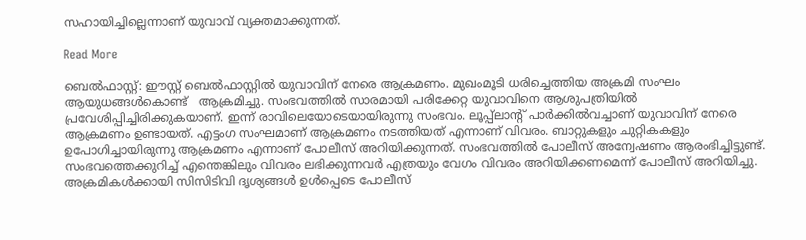സഹായിച്ചില്ലെന്നാണ് യുവാവ് വ്യക്തമാക്കുന്നത്.

Read More

ബെൽഫാസ്റ്റ്: ഈസ്റ്റ് ബെൽഫാസ്റ്റിൽ യുവാവിന് നേരെ ആക്രമണം. മുഖംമൂടി ധരിച്ചെത്തിയ അക്രമി സംഘം ആയുധങ്ങൾകൊണ്ട്   ആക്രമിച്ചു. സംഭവത്തിൽ സാരമായി പരിക്കേറ്റ യുവാവിനെ ആശുപത്രിയിൽ പ്രവേശിപ്പിച്ചിരിക്കുകയാണ്. ഇന്ന് രാവിലെയോടെയായിരുന്നു സംഭവം. ലൂപ്പ്‌ലാന്റ് പാർക്കിൽവച്ചാണ് യുവാവിന് നേരെ ആക്രമണം ഉണ്ടായത്. എട്ടംഗ സംഘമാണ് ആക്രമണം നടത്തിയത് എന്നാണ് വിവരം. ബാറ്റുകളും ചുറ്റികകളും ഉപോഗിച്ചായിരുന്നു ആക്രമണം എന്നാണ് പോലീസ് അറിയിക്കുന്നത്. സംഭവത്തിൽ പോലീസ് അന്വേഷണം ആരംഭിച്ചിട്ടുണ്ട്. സംഭവത്തെക്കുറിച്ച് എന്തെങ്കിലും വിവരം ലഭിക്കുന്നവർ എത്രയും വേഗം വിവരം അറിയിക്കണമെന്ന് പോലീസ് അറിയിച്ചു. അക്രമികൾക്കായി സിസിടിവി ദൃശ്യങ്ങൾ ഉൾപ്പെടെ പോലീസ്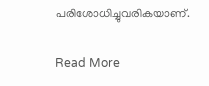പരിശോധിച്ചുവരികയാണ്.

Read More